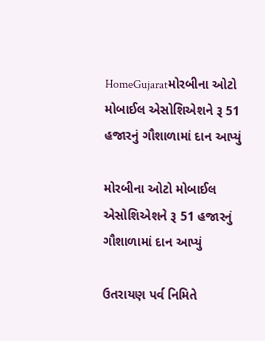HomeGujaratમોરબીના ઓટો મોબાઈલ એસોશિએશને રૂ 51 હજારનું ગૌશાળામાં દાન આપ્યું

મોરબીના ઓટો મોબાઈલ એસોશિએશને રૂ 51 હજારનું ગૌશાળામાં દાન આપ્યું

ઉતરાયણ પર્વ નિમિતે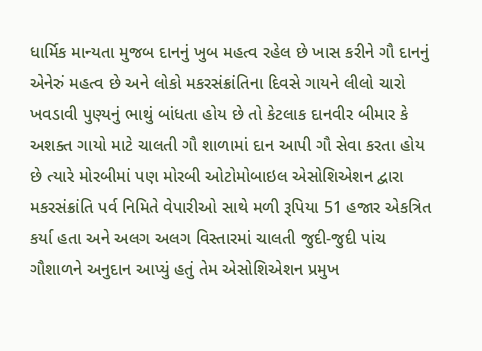ધાર્મિક માન્યતા મુજબ દાનનું ખુબ મહત્વ રહેલ છે ખાસ કરીને ગૌ દાનનું એનેરું મહત્વ છે અને લોકો મકરસંક્રાંતિના દિવસે ગાયને લીલો ચારો ખવડાવી પુણ્યનું ભાથું બાંધતા હોય છે તો કેટલાક દાનવીર બીમાર કે અશક્ત ગાયો માટે ચાલતી ગૌ શાળામાં દાન આપી ગૌ સેવા કરતા હોય છે ત્યારે મોરબીમાં પણ મોરબી ઓટોમોબાઇલ એસોશિએશન દ્વારા મકરસંક્રાંતિ પર્વ નિમિતે વેપારીઓ સાથે મળી રૂપિયા 51 હજાર એકત્રિત કર્યા હતા અને અલગ અલગ વિસ્તારમાં ચાલતી જુદી-જુદી પાંચ ગૌશાળને અનુદાન આપ્યું હતું તેમ એસોશિએશન પ્રમુખ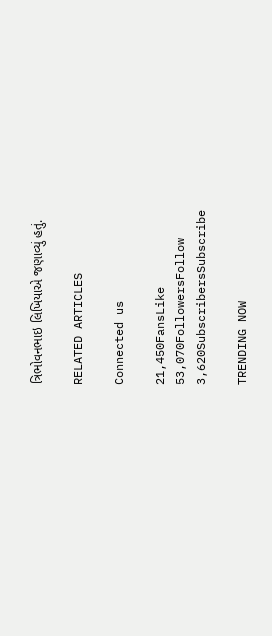ત્રિભોવનભાઇ લિખિયાએ જણાવ્યું હતું.

RELATED ARTICLES

Connected us

21,450FansLike
53,070FollowersFollow
3,620SubscribersSubscribe

TRENDING NOW